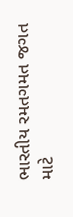ભારતીય રમતગમત જગત માટે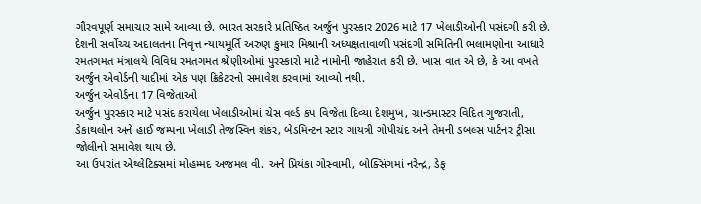ગૌરવપૂર્ણ સમાચાર સામે આવ્યા છે. ભારત સરકારે પ્રતિષ્ઠિત અર્જુન પુરસ્કાર 2026 માટે 17 ખેલાડીઓની પસંદગી કરી છે. દેશની સર્વોચ્ચ અદાલતના નિવૃત્ત ન્યાયમૂર્તિ અરુણ કુમાર મિશ્રાની અધ્યક્ષતાવાળી પસંદગી સમિતિની ભલામણોના આધારે રમતગમત મંત્રાલયે વિવિધ રમતગમત શ્રેણીઓમાં પુરસ્કારો માટે નામોની જાહેરાત કરી છે. ખાસ વાત એ છે, કે આ વખતે અર્જુન એવોર્ડની યાદીમાં એક પણ ક્રિકેટરનો સમાવેશ કરવામાં આવ્યો નથી.
અર્જુન એવોર્ડના 17 વિજેતાઓ
અર્જુન પુરસ્કાર માટે પસંદ કરાયેલા ખેલાડીઓમાં ચેસ વર્લ્ડ કપ વિજેતા દિવ્યા દેશમુખ, ગ્રાન્ડમાસ્ટર વિદિત ગુજરાતી, ડેકાથલોન અને હાઈ જમ્પના ખેલાડી તેજસ્વિન શંકર, બેડમિન્ટન સ્ટાર ગાયત્રી ગોપીચંદ અને તેમની ડબલ્સ પાર્ટનર ટ્રીસા જોલીનો સમાવેશ થાય છે.
આ ઉપરાંત એથ્લેટિક્સમાં મોહમ્મદ અજમલ વી. અને પ્રિયંકા ગોસ્વામી, બોક્સિંગમાં નરેન્દ્ર, ડેફ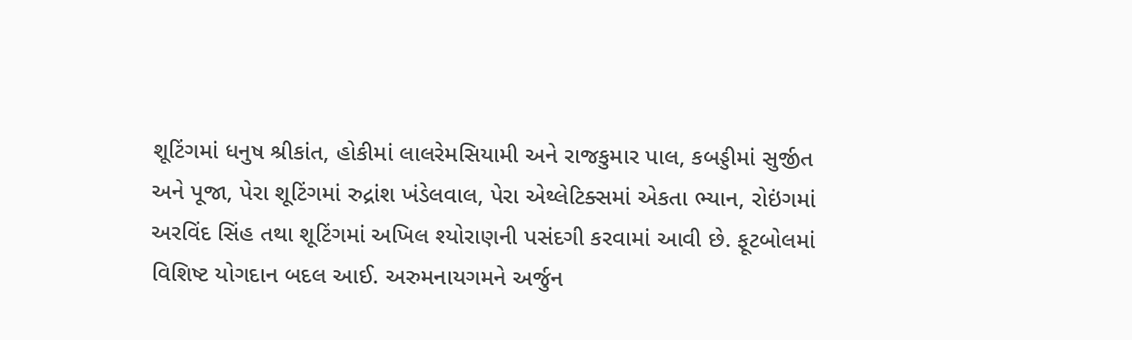શૂટિંગમાં ધનુષ શ્રીકાંત, હોકીમાં લાલરેમસિયામી અને રાજકુમાર પાલ, કબડ્ડીમાં સુર્જીત અને પૂજા, પેરા શૂટિંગમાં રુદ્રાંશ ખંડેલવાલ, પેરા એથ્લેટિક્સમાં એકતા ભ્યાન, રોઇંગમાં અરવિંદ સિંહ તથા શૂટિંગમાં અખિલ શ્યોરાણની પસંદગી કરવામાં આવી છે. ફૂટબોલમાં વિશિષ્ટ યોગદાન બદલ આઈ. અરુમનાયગમને અર્જુન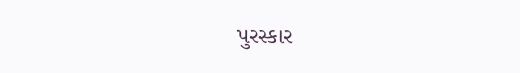પુરસ્કાર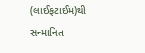(લાઈફટાઈમ)થી સન્માનિત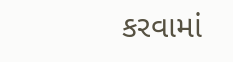કરવામાં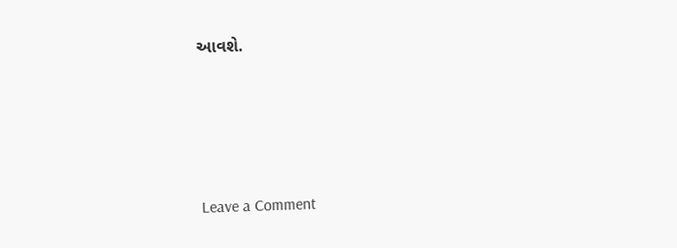આવશે.




Leave a Comment